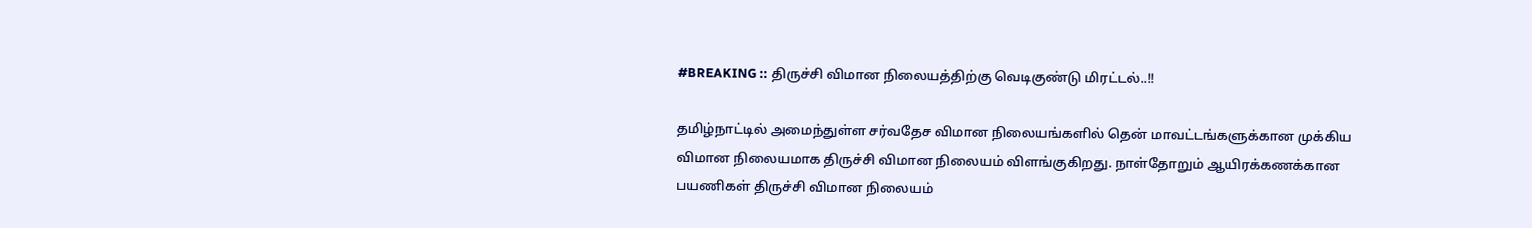#BREAKING :: திருச்சி விமான நிலையத்திற்கு வெடிகுண்டு மிரட்டல்..!!

தமிழ்நாட்டில் அமைந்துள்ள சர்வதேச விமான நிலையங்களில் தென் மாவட்டங்களுக்கான முக்கிய விமான நிலையமாக திருச்சி விமான நிலையம் விளங்குகிறது. நாள்தோறும் ஆயிரக்கணக்கான பயணிகள் திருச்சி விமான நிலையம்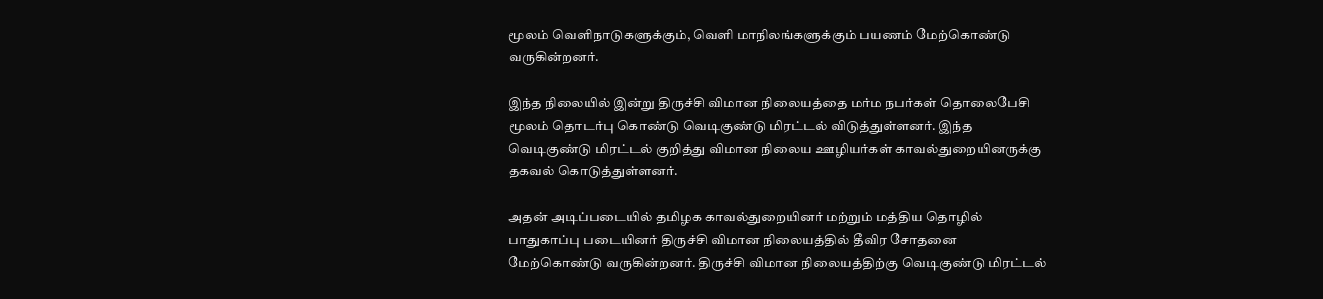மூலம் வெளிநாடுகளுக்கும், வெளி மாநிலங்களுக்கும் பயணம் மேற்கொண்டு வருகின்றனர்.

இந்த நிலையில் இன்று திருச்சி விமான நிலையத்தை மர்ம நபர்கள் தொலைபேசி மூலம் தொடர்பு கொண்டு வெடிகுண்டு மிரட்டல் விடுத்துள்ளனர். இந்த வெடிகுண்டு மிரட்டல் குறித்து விமான நிலைய ஊழியர்கள் காவல்துறையினருக்கு தகவல் கொடுத்துள்ளனர்.

அதன் அடிப்படையில் தமிழக காவல்துறையினர் மற்றும் மத்திய தொழில் பாதுகாப்பு படையினர் திருச்சி விமான நிலையத்தில் தீவிர சோதனை மேற்கொண்டு வருகின்றனர். திருச்சி விமான நிலையத்திற்கு வெடிகுண்டு மிரட்டல்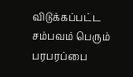விடுக்கப்பட்ட சம்பவம் பெரும் பரபரப்பை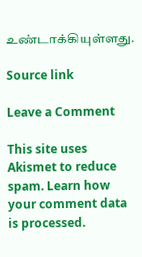உண்டாக்கியுள்ளது.

Source link

Leave a Comment

This site uses Akismet to reduce spam. Learn how your comment data is processed.